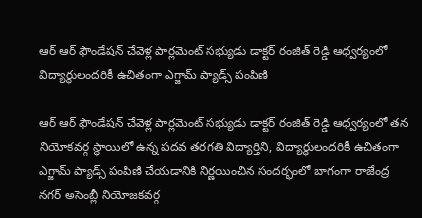ఆర్ ఆర్ ఫౌండేషన్ చేవెళ్ల పార్లమెంట్ సభ్యుడు డాక్టర్ రంజిత్ రెడ్డి ఆధ్వర్యంలో విద్యార్థులందరికీ ఉచితంగా ఎగ్జామ్ ప్యాడ్స్ పంపిణి

ఆర్ ఆర్ ఫౌండేషన్ చేవెళ్ల పార్లమెంట్ సభ్యుడు డాక్టర్ రంజిత్ రెడ్డి ఆధ్వర్యంలో తన నియోకవర్గ స్థాయిలో ఉన్న పదవ తరగతి విద్యార్తిని, విద్యార్థులందరికీ ఉచితంగా ఎగ్జామ్ ప్యాడ్స్ పంపిణి చేయడానికి నిర్ణయించిన సందర్భంలో బాగంగా రాజేంద్ర నగర్ అసెంబ్లీ నియోజకవర్గ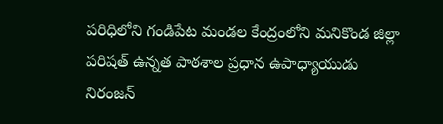పరిధిలోని గండిపేట మండల కేంద్రంలోని మనికొండ జిల్లా పరిషత్ ఉన్నత పాఠశాల ప్రధాన ఉపాధ్యాయుడు నిరంజన్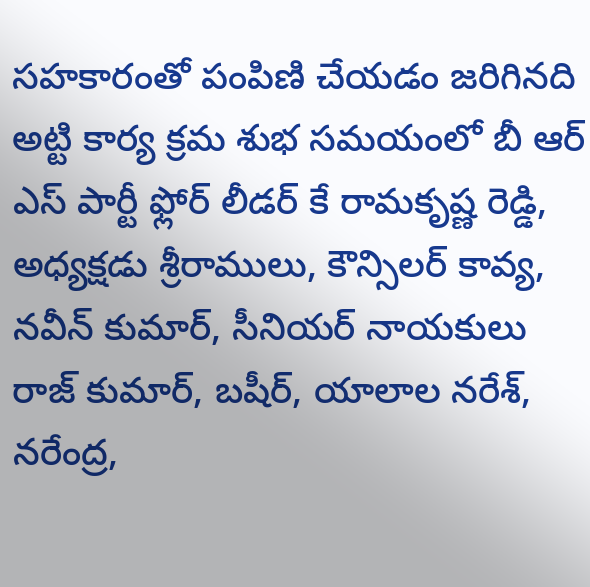సహకారంతో పంపిణి చేయడం జరిగినది అట్టి కార్య క్రమ శుభ సమయంలో బీ ఆర్ ఎస్ పార్టీ ఫ్లోర్ లీడర్ కే రామకృష్ణ రెడ్డి, అధ్యక్షడు శ్రీరాములు, కౌన్సిలర్ కావ్య, నవీన్ కుమార్, సీనియర్ నాయకులు రాజ్ కుమార్, బషీర్, యాలాల నరేశ్, నరేంద్ర,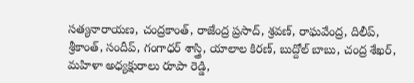సత్యనారాయణ, చంద్రకాంత్, రాజేంద్ర ప్రసాద్, శ్రవణ్, రాఘవేంద్ర, దిలీప్, శ్రీకాంత్, సందీప్, గంగాధర్ శాస్త్రి, యాలాల కిరణ్, బుద్దోల్ బాబు, చంద్ర శేఖర్, మహిళా అధ్యక్షురాలు రూపా రెడ్డి,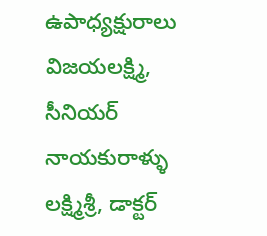ఉపాధ్యక్షురాలు విజయలక్ష్మి, సీనియర్ నాయకురాళ్ళు లక్ష్మిశ్రీ, డాక్టర్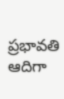ప్రభావతి ఆదిగా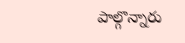పాల్గొన్నారు